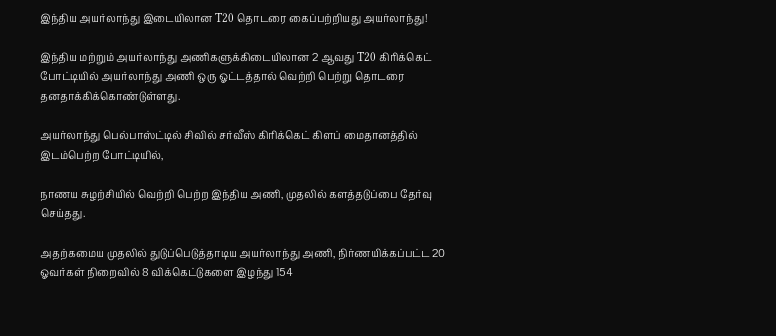இந்திய அயர்லாந்து இடையிலான T20 தொடரை கைப்பற்றியது அயர்லாந்து!

இந்திய மற்றும் அயர்லாந்து அணிகளுக்கிடையிலான 2 ஆவது T20 கிரிக்கெட் போட்டியில் அயர்லாந்து அணி ஒரு ஓட்டத்தால் வெற்றி பெற்று தொடரை தனதாக்கிக்கொண்டுள்ளது.

அயர்லாந்து பெல்பாஸ்ட்டில் சிவில் சர்வீஸ் கிரிக்கெட் கிளப் மைதானத்தில் இடம்பெற்ற போட்டியில்,

நாணய சுழற்சியில் வெற்றி பெற்ற இந்திய அணி, முதலில் களத்தடுப்பை தேர்வு செய்தது.

அதற்கமைய முதலில் துடுப்பெடுத்தாடிய அயர்லாந்து அணி, நிர்ணயிக்கப்பட்ட 20 ஓவர்கள் நிறைவில் 8 விக்கெட்டுகளை இழந்து 154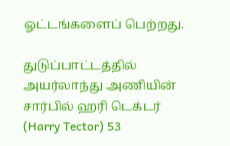ஓட்டங்களைப் பெற்றது.

துடுப்பாட்டத்தில் அயர்லாந்து அணியின் சார்பில் ஹரி டெக்டர் (Harry Tector) 53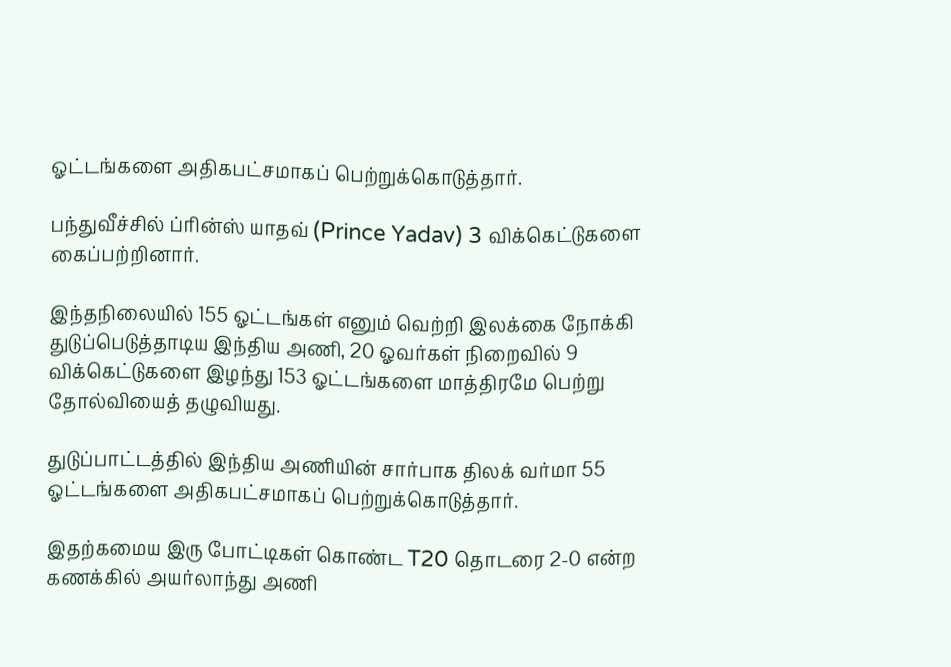ஓட்டங்களை அதிகபட்சமாகப் பெற்றுக்கொடுத்தார்.

பந்துவீச்சில் ப்ரின்ஸ் யாதவ் (Prince Yadav) 3 விக்கெட்டுகளை கைப்பற்றினார்.

இந்தநிலையில் 155 ஓட்டங்கள் எனும் வெற்றி இலக்கை நோக்கி துடுப்பெடுத்தாடிய இந்திய அணி, 20 ஓவர்கள் நிறைவில் 9 விக்கெட்டுகளை இழந்து 153 ஓட்டங்களை மாத்திரமே பெற்று தோல்வியைத் தழுவியது.

துடுப்பாட்டத்தில் இந்திய அணியின் சார்பாக திலக் வர்மா 55 ஓட்டங்களை அதிகபட்சமாகப் பெற்றுக்கொடுத்தார்.

இதற்கமைய இரு போட்டிகள் கொண்ட T20 தொடரை 2-0 என்ற கணக்கில் அயர்லாந்து அணி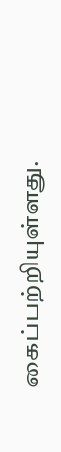கைப்பற்றியுள்ளது.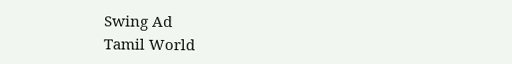Swing Ad
Tamil World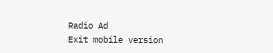Radio Ad
Exit mobile version